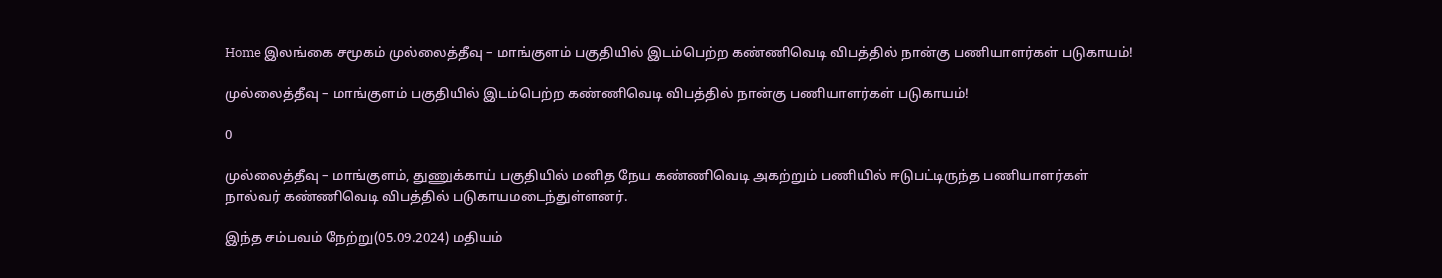Home இலங்கை சமூகம் முல்லைத்தீவு – மாங்குளம் பகுதியில் இடம்பெற்ற கண்ணிவெடி விபத்தில் நான்கு பணியாளர்கள் படுகாயம்!

முல்லைத்தீவு – மாங்குளம் பகுதியில் இடம்பெற்ற கண்ணிவெடி விபத்தில் நான்கு பணியாளர்கள் படுகாயம்!

0

முல்லைத்தீவு – மாங்குளம், துணுக்காய் பகுதியில் மனித நேய கண்ணிவெடி அகற்றும் பணியில் ஈடுபட்டிருந்த பணியாளர்கள்
நால்வர் கண்ணிவெடி விபத்தில் படுகாயமடைந்துள்ளனர்.

இந்த சம்பவம் நேற்று(05.09.2024) மதியம்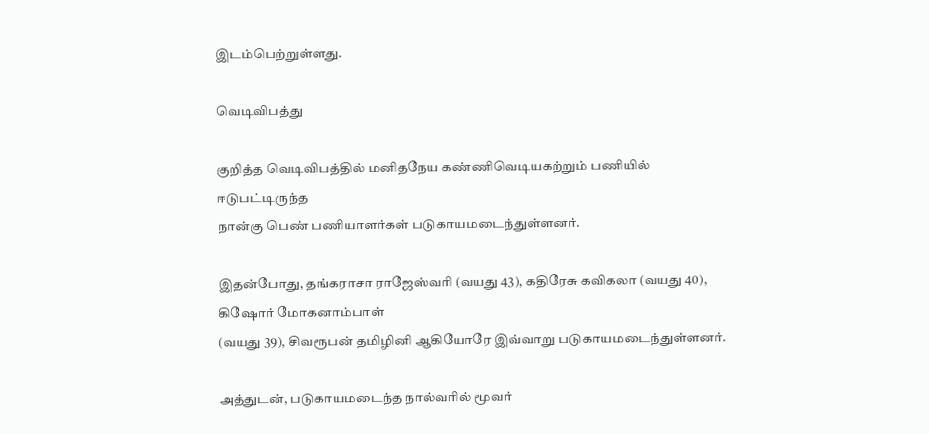இடம்பெற்றுள்ளது.

வெடிவிபத்து

குறித்த வெடிவிபத்தில் மனிதநேய கண்ணிவெடியகற்றும் பணியில் ஈடுபட்டிருந்த
நான்கு பெண் பணியாளர்கள் படுகாயமடைந்துள்ளனர்.

இதன்போது, தங்கராசா ராஜேஸ்வரி (வயது 43), கதிரேசு கவிகலா (வயது 40), கிஷோர் மோகனாம்பாள்
(வயது 39), சிவரூபன் தமிழினி ஆகியோரே இவ்வாறு படுகாயமடைந்துள்ளனர்.

அத்துடன், படுகாயமடைந்த நால்வரில் மூவர்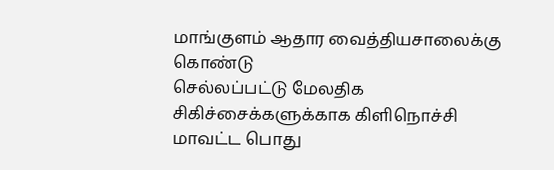மாங்குளம் ஆதார வைத்தியசாலைக்கு கொண்டு
செல்லப்பட்டு மேலதிக சிகிச்சைக்களுக்காக கிளிநொச்சி மாவட்ட பொது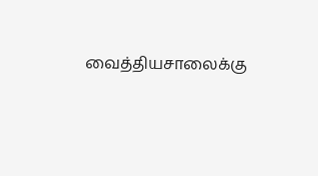வைத்தியசாலைக்கு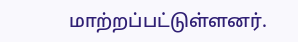மாற்றப்பட்டுள்ளனர்.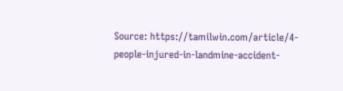Source: https://tamilwin.com/article/4-people-injured-in-landmine-accident-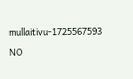mullaitivu-1725567593

NO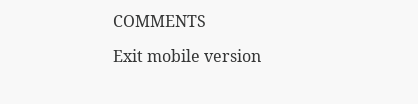COMMENTS

Exit mobile version